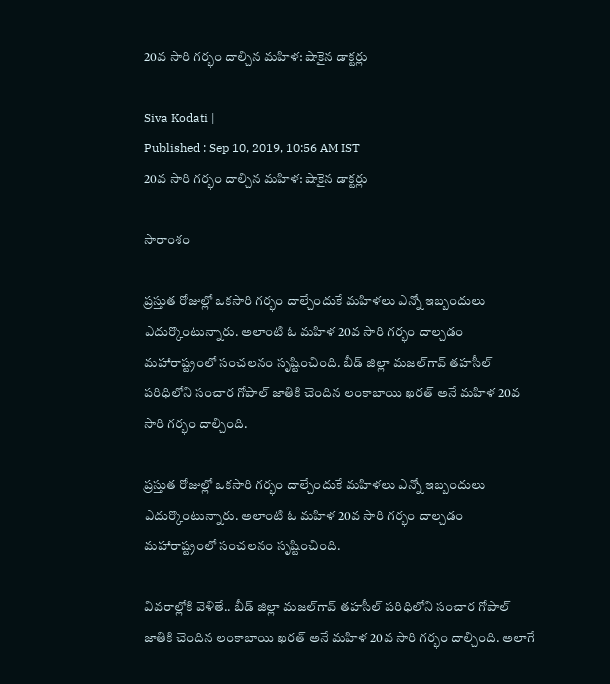20వ సారి గర్భం దాల్చిన మహిళ: షాకైన డాక్టర్లు

Siva Kodati |
Published : Sep 10, 2019, 10:56 AM IST
20వ సారి గర్భం దాల్చిన మహిళ: షాకైన డాక్టర్లు

సారాంశం

ప్రస్తుత రోజుల్లో ఒకసారి గర్భం దాల్చేందుకే మహిళలు ఎన్నో ఇబ్బందులు ఎదుర్కొంటున్నారు. అలాంటి ఓ మహిళ 20వ సారి గర్భం దాల్చడం మహారాష్ట్రంలో సంచలనం సృష్టించింది. బీడ్ జిల్లా మజల్‌గావ్ తహసీల్ పరిధిలోని సంచార గోపాల్ జాతికి చెందిన లంకాబాయి ఖరత్ అనే మహిళ 20వ సారి గర్భం దాల్చింది.

ప్రస్తుత రోజుల్లో ఒకసారి గర్భం దాల్చేందుకే మహిళలు ఎన్నో ఇబ్బందులు ఎదుర్కొంటున్నారు. అలాంటి ఓ మహిళ 20వ సారి గర్భం దాల్చడం మహారాష్ట్రంలో సంచలనం సృష్టించింది.

వివరాల్లోకి వెళితే.. బీడ్ జిల్లా మజల్‌గావ్ తహసీల్ పరిధిలోని సంచార గోపాల్ జాతికి చెందిన లంకాబాయి ఖరత్ అనే మహిళ 20వ సారి గర్భం దాల్చింది. అలాగే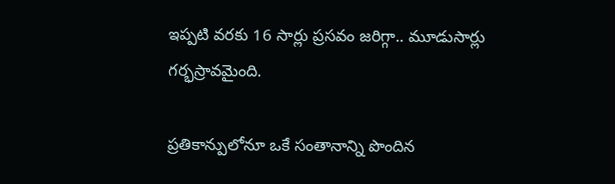ఇప్పటి వరకు 16 సార్లు ప్రసవం జరిగ్గా.. మూడుసార్లు గర్భస్రావమైంది.

ప్రతికాన్పులోనూ ఒకే సంతానాన్ని పొందిన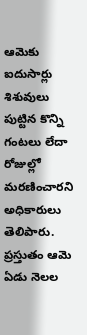ఆమెకు ఐదుసార్లు శిశువులు పుట్టిన కొన్ని గంటలు లేదా రోజుల్లో మరణించారని అధికారులు తెలిపారు. ప్రస్తుతం ఆమె ఏడు నెలల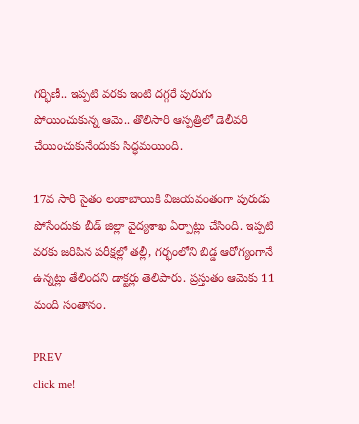గర్భిణీ.. ఇప్పటి వరకు ఇంటి దగ్గరే పురుగు పోయించుకున్న ఆమె.. తొలిసారి ఆస్పత్రిలో డెలీవరి చేయించుకునేందుకు సిద్ధమయింది.

17వ సారి సైతం లంకాబాయికి విజయవంతంగా పురుడు పోసేందుకు బీడ్ జిల్లా వైద్యశాఖ ఏర్పాట్లు చేసింది. ఇప్పటి వరకు జరిపిన పరీక్షల్లో తల్లీ, గర్భంలోని బిడ్డ ఆరోగ్యంగానే ఉన్నట్లు తేలిందని డాక్టర్లు తెలిపారు. ప్రస్తుతం ఆమెకు 11 మంది సంతానం.

PREV
click me!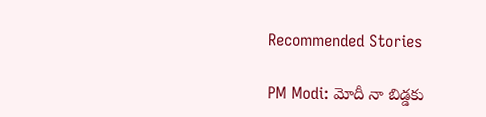Recommended Stories

PM Modi: మోదీ నా బిడ్డకు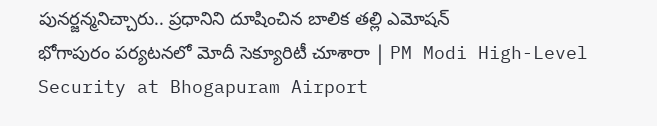పునర్జన్మనిచ్చారు.. ప్రధానిని దూషించిన బాలిక తల్లి ఎమోషన్
భోగాపురం పర్యటనలో మోదీ సెక్యూరిటీ చూశారా | PM Modi High-Level Security at Bhogapuram Airport